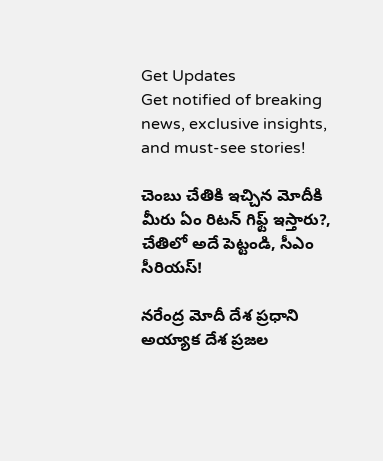Get Updates
Get notified of breaking news, exclusive insights, and must-see stories!

చెంబు చేతికి ఇచ్చిన మోదీకి మీరు ఏం రిటన్ గిఫ్ట్ ఇస్తారు?, చేతిలో అదే పెట్టండి, సీఎం సీరియస్!

నరేంద్ర మోదీ దేశ ప్రధాని అయ్యాక దేశ ప్రజల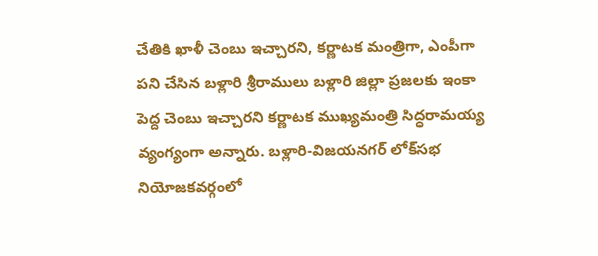చేతికి ఖాళీ చెంబు ఇచ్చారని, కర్ణాటక మంత్రిగా, ఎంపీగా పని చేసిన బళ్లారి శ్రీరాములు బళ్లారి జిల్లా ప్రజలకు ఇంకా పెద్ద చెంబు ఇచ్చారని కర్ణాటక ముఖ్యమంత్రి సిద్ధరామయ్య వ్యంగ్యంగా అన్నారు. బళ్లారి-విజయనగర్‌ లోక్‌సభ నియోజకవర్గంలో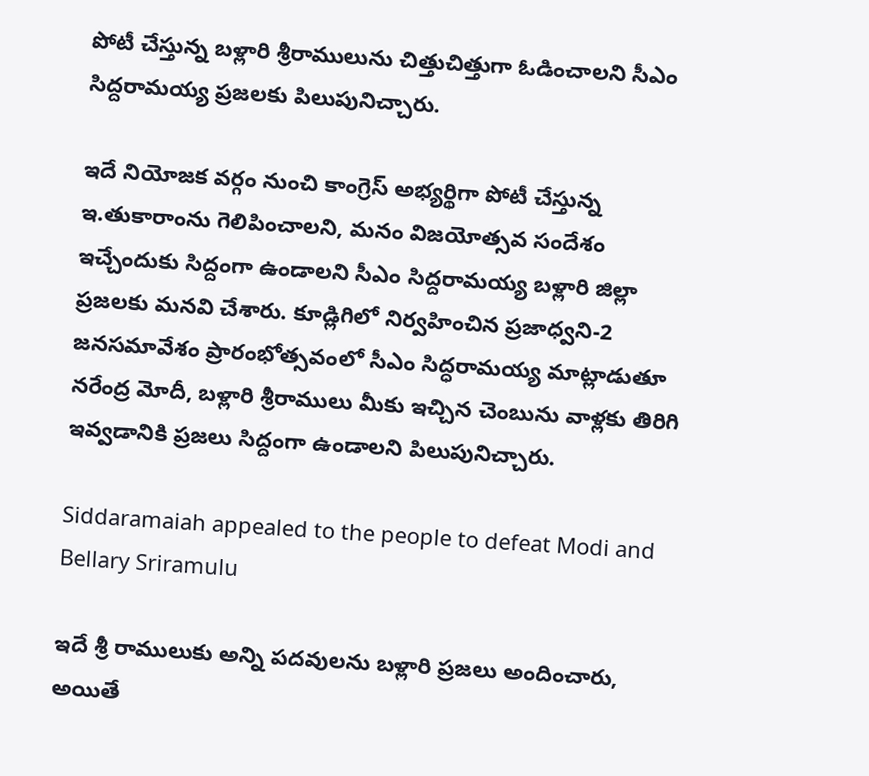పోటీ చేస్తున్న బళ్లారి శ్రీరాములును చిత్తుచిత్తుగా ఓడించాలని సీఎం సిద్దరామయ్య ప్రజలకు పిలుపునిచ్చారు.

ఇదే నియోజక వర్గం నుంచి కాంగ్రెస్‌ అభ్యర్థిగా పోటీ చేస్తున్న ఇ.తుకారాంను గెలిపించాలని, మనం విజయోత్సవ సందేశం ఇచ్చేందుకు సిద్దంగా ఉండాలని సీఎం సిద్దరామయ్య బళ్లారి జిల్లా ప్రజలకు మనవి చేశారు. కూడ్లిగిలో నిర్వహించిన ప్రజాధ్వని-2 జనసమావేశం ప్రారంభోత్సవంలో సీఎం సిద్ధరామయ్య మాట్లాడుతూ నరేంద్ర మోదీ, బళ్లారి శ్రీరాములు మీకు ఇచ్చిన చెంబును వాళ్లకు తిరిగి ఇవ్వడానికి ప్రజలు సిద్దంగా ఉండాలని పిలుపునిచ్చారు.

Siddaramaiah appealed to the people to defeat Modi and Bellary Sriramulu

ఇదే శ్రీ రాములుకు అన్ని పదవులను బళ్లారి ప్రజలు అందించారు, అయితే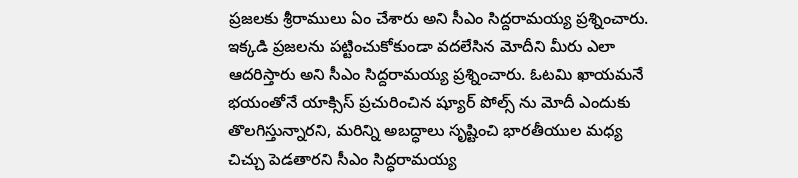ప్రజలకు శ్రీరాములు ఏం చేశారు అని సీఎం సిద్దరామయ్య ప్రశ్నించారు. ఇక్కడి ప్రజలను పట్టించుకోకుండా వదలేసిన మోదీని మీరు ఎలా ఆదరిస్తారు అని సీఎం సిద్దరామయ్య ప్రశ్నించారు. ఓటమి ఖాయమనే భయంతోనే యాక్సిస్ ప్రచురించిన ష్యూర్ పోల్స్ ను మోదీ ఎందుకు తొలగిస్తున్నారని, మరిన్ని అబద్ధాలు సృష్టించి భారతీయుల మధ్య చిచ్చు పెడతారని సీఎం సిద్ధరామయ్య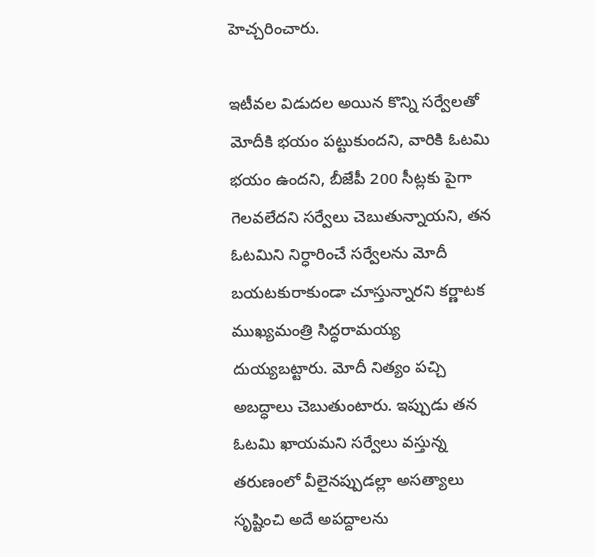హెచ్చరించారు.

ఇటీవల విడుదల అయిన కొన్ని సర్వేలతో మోదీకి భయం పట్టుకుందని, వారికి ఓటమి భయం ఉందని, బీజేపీ 200 సీట్లకు పైగా గెలవలేదని సర్వేలు చెబుతున్నాయని, తన ఓటమిని నిర్ధారించే సర్వేలను మోదీ బయటకురాకుండా చూస్తున్నారని కర్ణాటక ముఖ్యమంత్రి సిద్ధరామయ్య దుయ్యబట్టారు. మోదీ నిత్యం పచ్చి అబద్ధాలు చెబుతుంటారు. ఇప్పుడు తన ఓటమి ఖాయమని సర్వేలు వస్తున్న తరుణంలో వీలైనప్పుడల్లా అసత్యాలు సృష్టించి అదే అపద్దాలను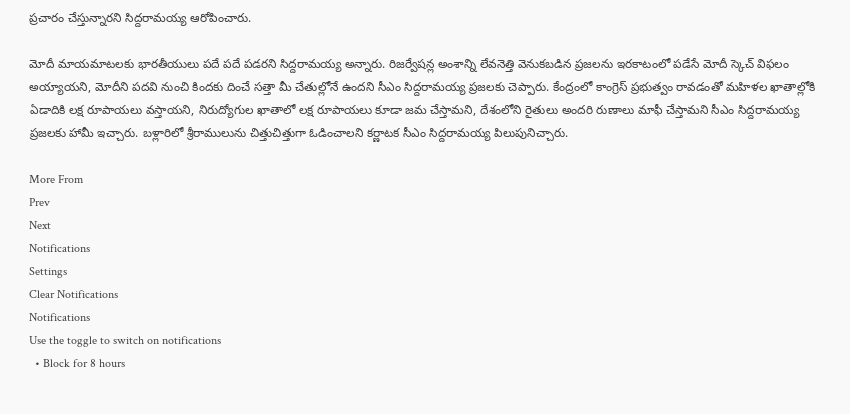ప్రచారం చేస్తున్నారని సిద్దరామయ్య ఆరోపించారు.

మోదీ మాయమాటలకు భారతీయులు పదే పదే పడరని సిద్దరామయ్య అన్నారు. రిజర్వేషన్ల అంశాన్ని లేవనెత్తి వెనుకబడిన ప్రజలను ఇరకాటంలో పడేసే మోదీ స్కెచ్ విఫలం అయ్యాయని, మోదీని పదవి నుంచి కిందకు దించే సత్తా మీ చేతుల్లోనే ఉందని సీఎం సిద్దరామయ్య ప్రజలకు చెప్పారు. కేంద్రంలో కాంగ్రెస్ ప్రభుత్వం రావడంతో మహిళల ఖాతాల్లోకి ఏడాదికి లక్ష రూపాయలు వస్తాయని, నిరుద్యోగుల ఖాతాలో లక్ష రూపాయలు కూడా జమ చేస్తామని, దేశంలోని రైతులు అందరి రుణాలు మాఫీ చేస్తామని సీఎం సిద్దరామయ్య ప్రజలకు హామీ ఇచ్చారు. బళ్లారిలో శ్రీరాములును చిత్తుచిత్తుగా ఓడించాలని కర్ణాటక సీఎం సిద్దరామయ్య పిలుపునిచ్చారు.

More From
Prev
Next
Notifications
Settings
Clear Notifications
Notifications
Use the toggle to switch on notifications
  • Block for 8 hours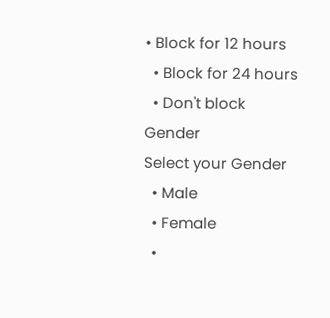• Block for 12 hours
  • Block for 24 hours
  • Don't block
Gender
Select your Gender
  • Male
  • Female
  •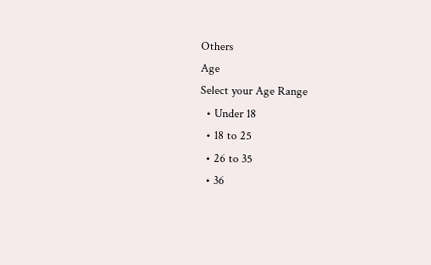Others
Age
Select your Age Range
  • Under 18
  • 18 to 25
  • 26 to 35
  • 36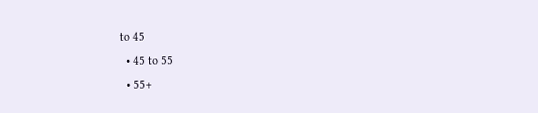to 45
  • 45 to 55
  • 55+